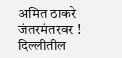अमित ठाकरे जंतरमंतरवर !  दिल्लीतील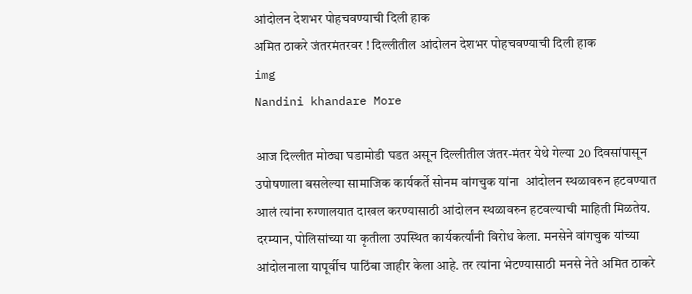आंदोलन देशभर पोहचवण्याची दिली हाक
अमित ठाकरे जंतरमंतरवर ! दिल्लीतील आंदोलन देशभर पोहचवण्याची दिली हाक
img
Nandini khandare More

आज दिल्लीत मोठ्या घडामोडी घडत असून दिल्लीतील जंतर-मंतर येथे गेल्या 20 दिवसांपासून उपोषणाला बसलेल्या सामाजिक कार्यकर्ते सोनम वांगचुक यांना  आंदोलन स्थळावरुन हटवण्यात आलं त्यांना रुग्णालयात दाखल करण्यासाठी आंदोलन स्थळावरुन हटवल्याची माहिती मिळतेय. दरम्यान, पोलिसांच्या या कृतीला उपस्थित कार्यकर्त्यांनी विरोध केला. मनसेने वांगचुक यांच्या आंदोलनाला यापूर्वीच पाठिंबा जाहीर केला आहे. तर त्यांना भेटण्यासाठी मनसे नेते अमित ठाकरे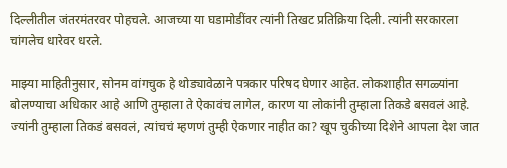दिल्लीतील जंतरमंतरवर पोहचले. आजच्या या घडामोडींवर त्यांनी तिखट प्रतिक्रिया दिली. त्यांनी सरकारला चांगलेच धारेवर धरले.

माझ्या माहितीनुसार, सोनम वांगचुक हे थोड्यावेळाने पत्रकार परिषद घेणार आहेत. लोकशाहीत सगळ्यांना बोलण्याचा अधिकार आहे आणि तुम्हाला ते ऐकावंच लागेल, कारण या लोकांनी तुम्हाला तिकडे बसवलं आहे. ज्यांनी तुम्हाला तिकडं बसवलं, त्यांचचं म्हणणं तुम्ही ऐकणार नाहीत का? खूप चुकीच्या दिशेने आपला देश जात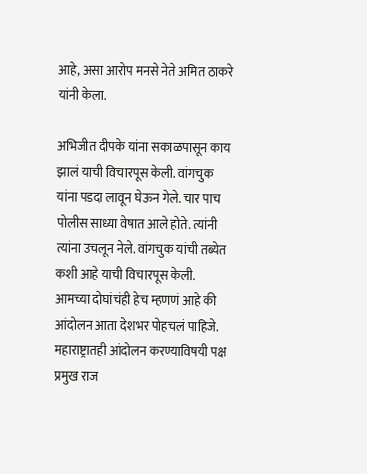आहे, असा आरोप मनसे नेते अमित ठाकरे यांनी केला.

अभिजीत दीपके यांना सकाळपासून काय झालं याची विचारपूस केली. वांगचुक यांना पडदा लावून घेऊन गेले. चार पाच पोलीस साध्या वेषात आले होते. त्यांनी त्यांना उचलून नेले. वांगचुक यांची तब्येत कशी आहे याची विचारपूस केली. आमच्या दोघांचंही हेच म्हणणं आहे की आंदोलन आता देशभर पोहचलं पाहिजे. महाराष्ट्रातही आंदोलन करण्याविषयी पक्ष प्रमुख राज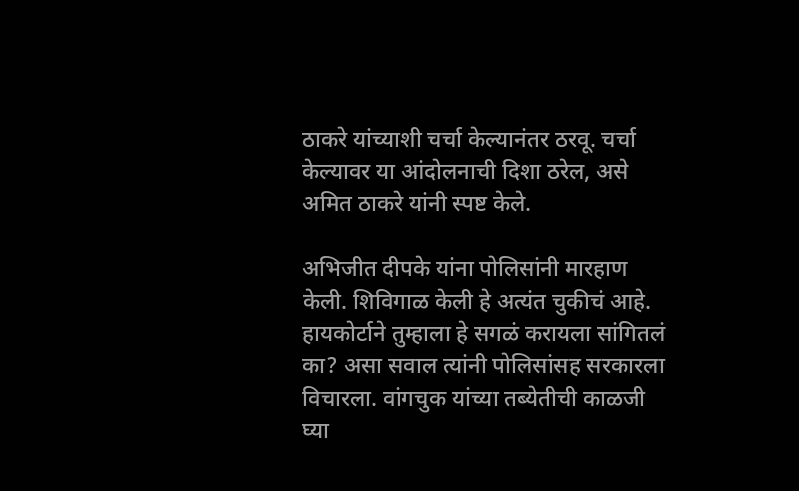ठाकरे यांच्याशी चर्चा केल्यानंतर ठरवू. चर्चा केल्यावर या आंदोलनाची दिशा ठरेल, असे अमित ठाकरे यांनी स्पष्ट केले.

अभिजीत दीपके यांना पोलिसांनी मारहाण केली. शिविगाळ केली हे अत्यंत चुकीचं आहे. हायकोर्टाने तुम्हाला हे सगळं करायला सांगितलं का? असा सवाल त्यांनी पोलिसांसह सरकारला विचारला. वांगचुक यांच्या तब्येतीची काळजी घ्या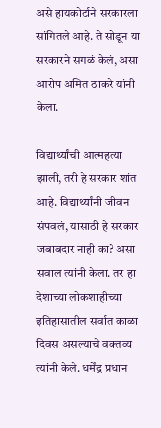असे हायकोर्टाने सरकारला सांगितले आहे. ते सोडून या सरकारने सगळं केलं, असा आरोप अमित ठाकरे यांनी केला.

विद्यार्थ्यांची आत्महत्या झाली, तरी हे सरकार शांत आहे. विद्यार्थ्यांनी जीवन संपवलं, यासाठी हे सरकार जबाबदार नाही का? असा सवाल त्यांनी केला. तर हा देशाच्या लोकशाहीच्या इतिहासातील सर्वात काळा दिवस असल्याचे वक्तव्य त्यांनी केले. धर्मेंद्र प्रधान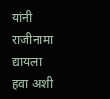यांनी राजीनामा द्यायला हवा अशी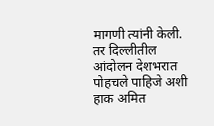मागणी त्यांनी केली. तर दिल्लीतील आंदोलन देशभरात पोहचले पाहिजे अशी हाक अमित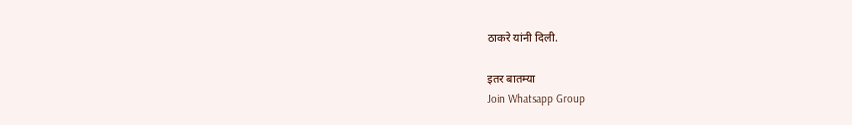ठाकरे यांनी दिली.

इतर बातम्या
Join Whatsapp Group